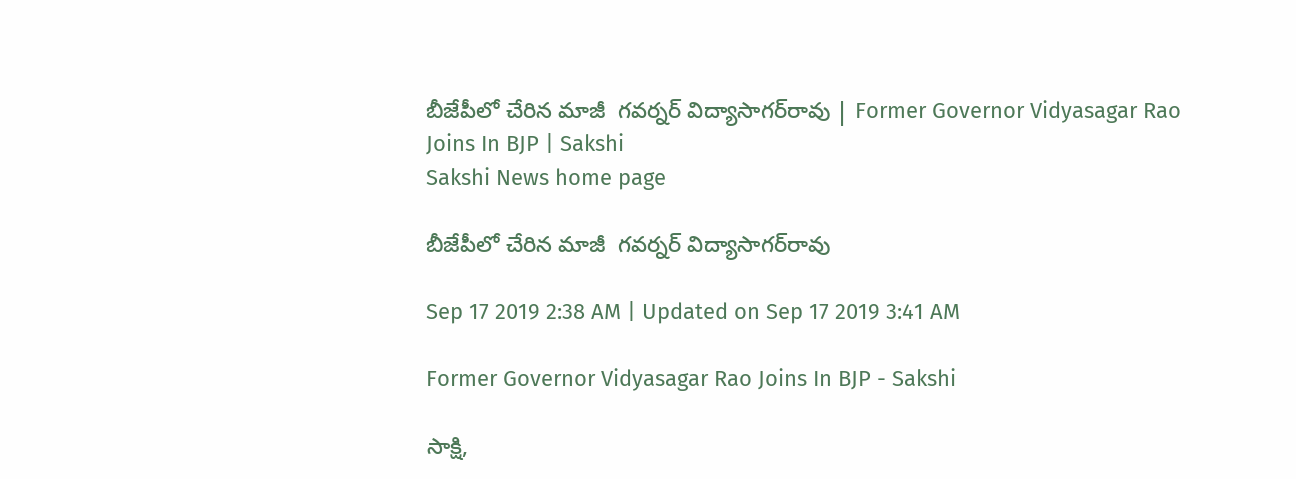బీజేపీలో చేరిన మాజీ  గవర్నర్‌ విద్యాసాగర్‌రావు | Former Governor Vidyasagar Rao Joins In BJP | Sakshi
Sakshi News home page

బీజేపీలో చేరిన మాజీ  గవర్నర్‌ విద్యాసాగర్‌రావు

Sep 17 2019 2:38 AM | Updated on Sep 17 2019 3:41 AM

Former Governor Vidyasagar Rao Joins In BJP - Sakshi

సాక్షి,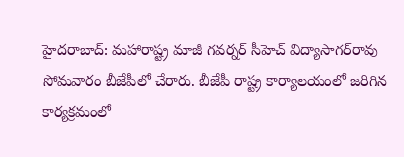హైదరాబాద్‌: మహారాష్ట్ర మాజీ గవర్నర్‌ సీహెచ్‌ విద్యాసాగర్‌రావు సోమవారం బీజేపీలో చేరారు. బీజేపీ రాష్ట్ర కార్యాలయంలో జరిగిన కార్యక్రమంలో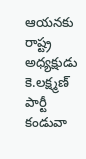ఆయనకు రాష్ట్ర అధ్యక్షుడు కె.లక్ష్మణ్‌ పార్టీ కండువా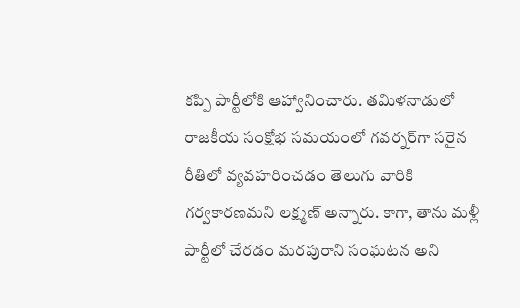కప్పి పార్టీలోకి ఆహ్వానించారు. తమిళనాడులో రాజకీయ సంక్షోభ సమయంలో గవర్నర్‌గా సరైన రీతిలో వ్యవహరించడం తెలుగు వారికి గర్వకారణమని లక్ష్మణ్‌ అన్నారు. కాగా, తాను మళ్లీ పార్టీలో చేరడం మరపురాని సంఘటన అని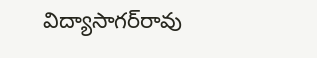విద్యాసాగర్‌రావు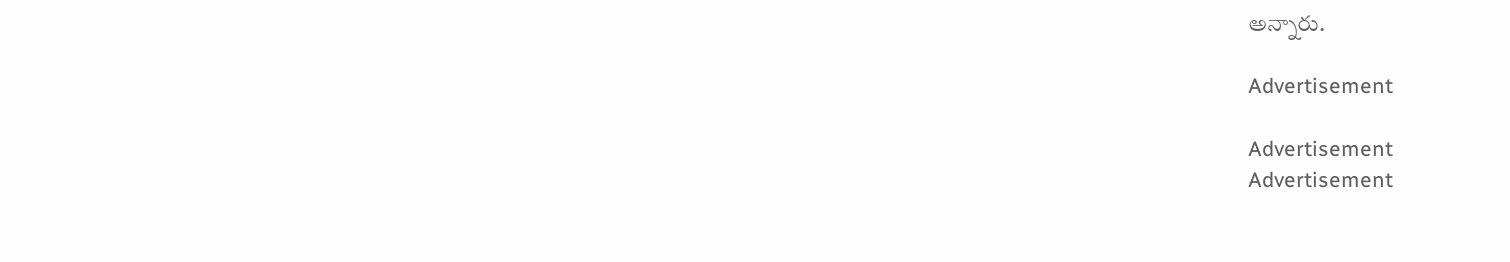అన్నారు.

Advertisement

Advertisement
Advertisement